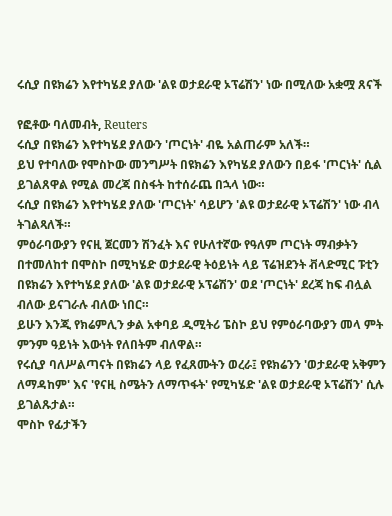ሩሲያ በዩክሬን እየተካሄደ ያለው 'ልዩ ወታደራዊ ኦፕሬሽን' ነው በሚለው አቋሟ ጸናች

የፎቶው ባለመብት, Reuters
ሩሲያ በዩክሬን እየተካሄደ ያለውን 'ጦርነት' ብዬ አልጠራም አለች።
ይህ የተባለው የሞስኮው መንግሥት በዩክሬን እየካሄደ ያለውን በይፋ 'ጦርነት' ሲል ይገልጸዋል የሚል መረጃ በስፋት ከተሰራጨ በኋላ ነው።
ሩሲያ በዩክሬን እየተካሄደ ያለው 'ጦርነት' ሳይሆን 'ልዩ ወታደራዊ ኦፕሬሽን' ነው ብላ ትገልጻለች።
ምዕራባውያን የናዚ ጀርመን ሽንፈት እና የሁለተኛው የዓለም ጦርነት ማብቃትን በተመለከተ በሞስኮ በሚካሄድ ወታደራዊ ትዕይነት ላይ ፕሬዝደንት ቭላድሚር ፑቲን በዩክሬን እየተካሄደ ያለው 'ልዩ ወታደራዊ ኦፕሬሽን' ወደ 'ጦርነት' ደረጃ ከፍ ብሏል ብለው ይናገራሉ ብለው ነበር።
ይሁን እንጂ የክሬምሊን ቃል አቀባይ ዲሚትሪ ፔስኮ ይህ የምዕራባውያን መላ ምት ምንም ዓይነት እውነት የለበትም ብለዋል።
የሩሲያ ባለሥልጣናት በዩክሬን ላይ የፈጸሙትን ወረራ፤ የዩክሬንን 'ወታደራዊ አቅምን ለማዳከም' እና 'የናዚ ስሜትን ለማጥፋት' የሚካሄድ 'ልዩ ወታደራዊ ኦፕሬሽን' ሲሉ ይገልጹታል።
ሞስኮ የፊታችን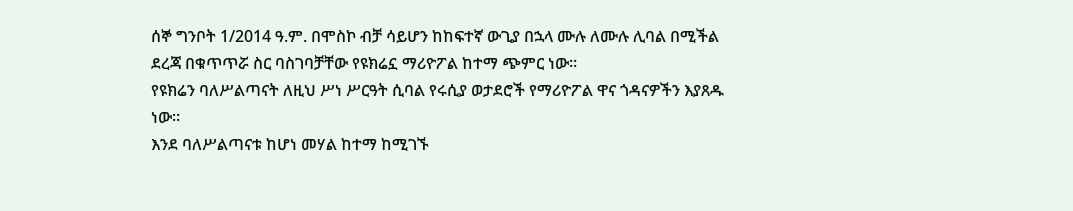ሰኞ ግንቦት 1/2014 ዓ.ም. በሞስኮ ብቻ ሳይሆን ከከፍተኛ ውጊያ በኋላ ሙሉ ለሙሉ ሊባል በሚችል ደረጃ በቁጥጥሯ ስር ባስገባቻቸው የዩክሬኗ ማሪዮፖል ከተማ ጭምር ነው።
የዩክሬን ባለሥልጣናት ለዚህ ሥነ ሥርዓት ሲባል የሩሲያ ወታደሮች የማሪዮፖል ዋና ጎዳናዎችን እያጸዱ ነው።
እንደ ባለሥልጣናቱ ከሆነ መሃል ከተማ ከሚገኙ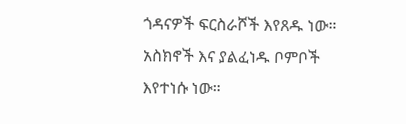ጎዳናዎች ፍርስራሾች እየጸዱ ነው። አስክኖች እና ያልፈነዱ ቦምቦች እየተነሱ ነው።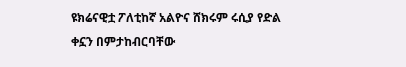ዩክሬናዊቷ ፖለቲከኛ አልዮና ሸክሩም ሩሲያ የድል ቀኗን በምታከብርባቸው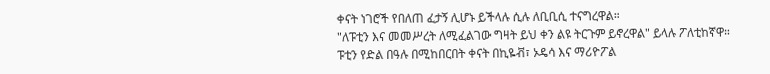ቀናት ነገሮች የበለጠ ፈታኝ ሊሆኑ ይችላሉ ሲሉ ለቢቢሲ ተናግረዋል።
"ለፑቲን እና መመሥረት ለሚፈልገው ግዛት ይህ ቀን ልዩ ትርጉም ይኖረዋል" ይላሉ ፖለቲከኛዋ።
ፑቲን የድል በዓሉ በሚከበርበት ቀናት በኪዬቭ፣ ኦዴሳ እና ማሪዮፖል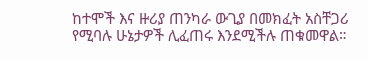ከተሞች እና ዙሪያ ጠንካራ ውጊያ በመክፈት አስቸጋሪ የሚባሉ ሁኔታዎች ሊፈጠሩ እንደሚችሉ ጠቁመዋል።